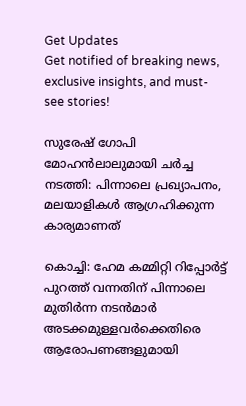Get Updates
Get notified of breaking news, exclusive insights, and must-see stories!

സുരേഷ് ഗോപി മോഹന്‍ലാലുമായി ചർച്ച നടത്തി: പിന്നാലെ പ്രഖ്യാപനം, മലയാളികള്‍ ആഗ്രഹിക്കുന്ന കാര്യമാണത്

കൊച്ചി: ഹേമ കമ്മിറ്റി റിപ്പോർട്ട് പുറത്ത് വന്നതിന് പിന്നാലെ മുതിർന്ന നടന്‍മാർ അടക്കമുള്ളവർക്കെതിരെ ആരോപണങ്ങളുമായി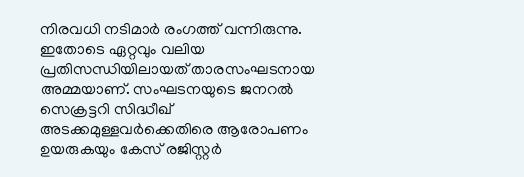നിരവധി നടിമാർ രംഗത്ത് വന്നിരുന്നു. ഇതോടെ ഏറ്റവും വലിയ പ്രതിസന്ധിയിലായത് താരസംഘടനായ അമ്മയാണ്. സംഘടനയുടെ ജനറല്‍ സെക്രട്ടറി സിദ്ധീഖ് അടക്കമുള്ളവർക്കെതിരെ ആരോപണം ഉയരുകയും കേസ് രജിസ്റ്റർ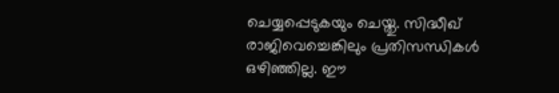ചെയ്യപ്പെടുകയും ചെയ്തു. സിദ്ധീഖ് രാജിവെച്ചെങ്കിലും പ്രതിസന്ധികള്‍ ഒഴിഞ്ഞില്ല. ഈ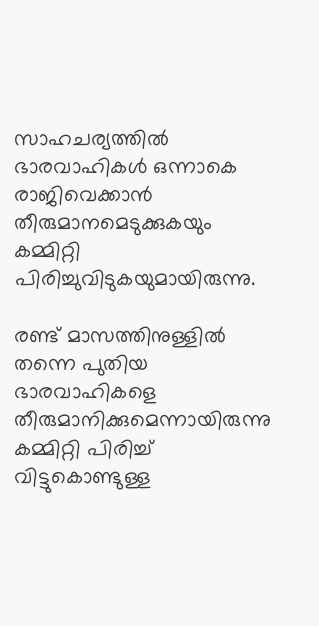സാഹചര്യത്തില്‍ ഭാരവാഹികള്‍ ഒന്നാകെ രാജിവെക്കാന്‍ തീരുമാനമെടുക്കുകയും കമ്മിറ്റി പിരിച്ചുവിടുകയുമായിരുന്നു.

രണ്ട് മാസത്തിനുള്ളില്‍ തന്നെ പുതിയ ഭാരവാഹികളെ തീരുമാനിക്കുമെന്നായിരുന്നു കമ്മിറ്റി പിരിച്ച് വിട്ടുകൊണ്ടുള്ള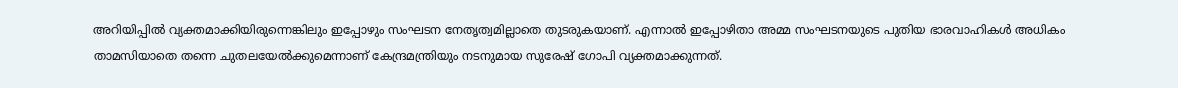അറിയിപ്പില്‍ വ്യക്തമാക്കിയിരുന്നെങ്കിലും ഇപ്പോഴും സംഘടന നേതൃത്വമില്ലാതെ തുടരുകയാണ്. എന്നാല്‍ ഇപ്പോഴിതാ അമ്മ സംഘടനയുടെ പുതിയ ഭാരവാഹികള്‍ അധികം താമസിയാതെ തന്നെ ചുതലയേല്‍ക്കുമെന്നാണ് കേന്ദ്രമന്ത്രിയും നടനുമായ സുരേഷ് ഗോപി വ്യക്തമാക്കുന്നത്.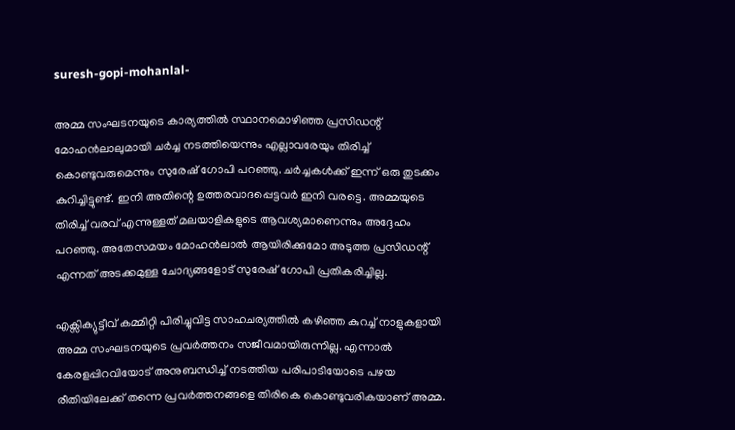suresh-gopi-mohanlal-

അമ്മ സംഘടനയുടെ കാര്യത്തില്‍ സ്ഥാനമൊഴിഞ്ഞ പ്രസിഡന്റ് മോഹന്‍ലാലുമായി ചർച്ച നടത്തിയെന്നും എല്ലാവരേയും തിരിച്ച് കൊണ്ടുവരുമെന്നും സുരേഷ് ഗോപി പറഞ്ഞു. ചർച്ചകള്‍ക്ക് ഇന്ന് ഒരു തുടക്കം കുറിച്ചിട്ടുണ്ട്. ഇനി അതിന്റെ ഉത്തരവാദപ്പെട്ടവർ ഇനി വരട്ടെ. അമ്മയുടെ തിരിച്ച് വരവ് എന്നുള്ളത് മലയാളികളുടെ ആവശ്യമാണെന്നും അദ്ദേഹം പറഞ്ഞു. അതേസമയം മോഹന്‍ലാല്‍ ആയിരിക്കുമോ അടുത്ത പ്രസിഡന്റ് എന്നത് അടക്കമുള്ള ചോദ്യങ്ങളോട് സുരേഷ് ഗോപി പ്രതികരിച്ചില്ല.

എക്സിക്യുട്ടീവ് കമ്മിറ്റി പിരിച്ചുവിട്ട സാഹചര്യത്തില്‍ കഴിഞ്ഞ കുറച്ച് നാളുകളായി അമ്മ സംഘടനയുടെ പ്രവർത്തനം സജീവമായിരുന്നില്ല. എന്നാല്‍ കേരളപ്പിറവിയോട് അനുബന്ധിച്ച് നടത്തിയ പരിപാടിയോടെ പഴയ രീതിയിലേക്ക് തന്നെ പ്രവർത്തനങ്ങളെ തിരികെ കൊണ്ടുവരികയാണ് അമ്മ.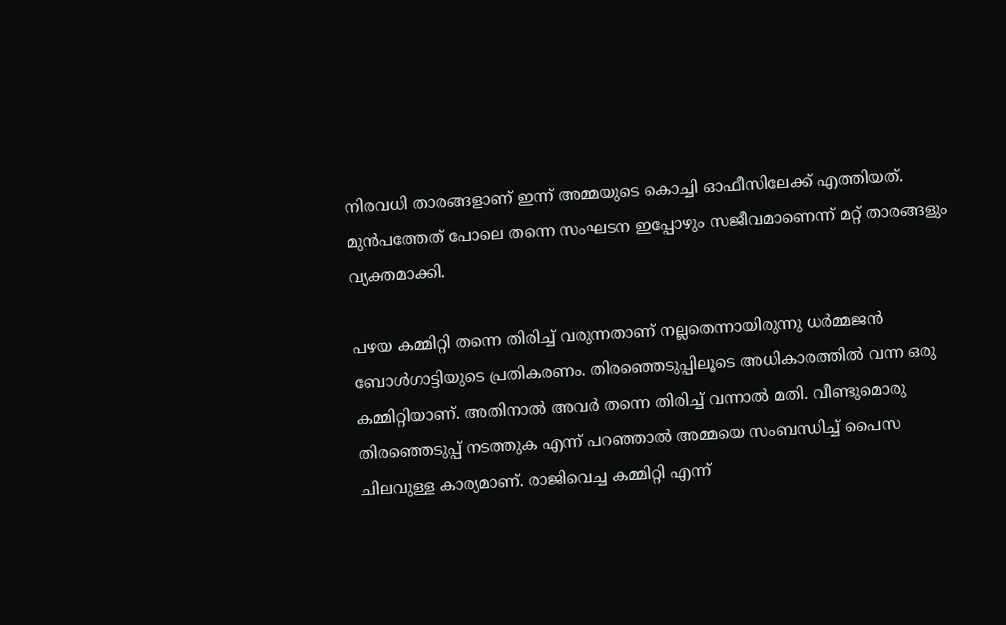നിരവധി താരങ്ങളാണ് ഇന്ന് അമ്മയുടെ കൊച്ചി ഓഫീസിലേക്ക് എത്തിയത്. മുന്‍പത്തേത് പോലെ തന്നെ സംഘടന ഇപ്പോഴും സജീവമാണെന്ന് മറ്റ് താരങ്ങളും വ്യക്തമാക്കി.

പഴയ കമ്മിറ്റി തന്നെ തിരിച്ച് വരുന്നതാണ് നല്ലതെന്നായിരുന്നു ധർമ്മജന്‍ ബോള്‍ഗാട്ടിയുടെ പ്രതികരണം. തിരഞ്ഞെടുപ്പിലൂടെ അധികാരത്തില്‍ വന്ന ഒരു കമ്മിറ്റിയാണ്. അതിനാല്‍ അവർ തന്നെ തിരിച്ച് വന്നാല്‍ മതി. വീണ്ടുമൊരു തിരഞ്ഞെടുപ്പ് നടത്തുക എന്ന് പറഞ്ഞാല്‍ അമ്മയെ സംബന്ധിച്ച് പൈസ ചിലവുള്ള കാര്യമാണ്. രാജിവെച്ച കമ്മിറ്റി എന്ന്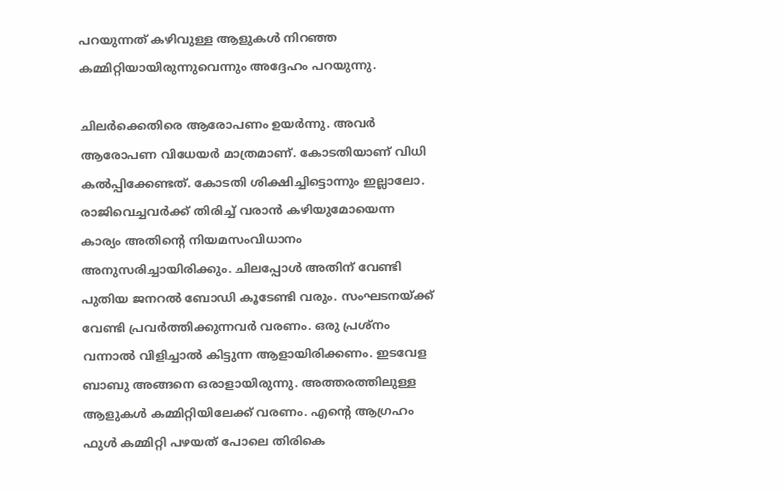പറയുന്നത് കഴിവുള്ള ആളുകള്‍ നിറഞ്ഞ കമ്മിറ്റിയായിരുന്നുവെന്നും അദ്ദേഹം പറയുന്നു.

ചിലർക്കെതിരെ ആരോപണം ഉയർന്നു. അവർ ആരോപണ വിധേയർ മാത്രമാണ്. കോടതിയാണ് വിധി കല്‍പ്പിക്കേണ്ടത്. കോടതി ശിക്ഷിച്ചിട്ടൊന്നും ഇല്ലാലോ. രാജിവെച്ചവർക്ക് തിരിച്ച് വരാന്‍ കഴിയുമോയെന്ന കാര്യം അതിന്റെ നിയമസംവിധാനം അനുസരിച്ചായിരിക്കും. ചിലപ്പോള്‍ അതിന് വേണ്ടി പുതിയ ജനറല്‍ ബോഡി കൂടേണ്ടി വരും. സംഘടനയ്ക്ക് വേണ്ടി പ്രവർത്തിക്കുന്നവർ വരണം. ഒരു പ്രശ്നം വന്നാല്‍ വിളിച്ചാല്‍ കിട്ടുന്ന ആളായിരിക്കണം. ഇടവേള ബാബു അങ്ങനെ ഒരാളായിരുന്നു. അത്തരത്തിലുള്ള ആളുകള്‍ കമ്മിറ്റിയിലേക്ക് വരണം. എന്റെ ആഗ്രഹം ഫുള്‍ കമ്മിറ്റി പഴയത് പോലെ തിരികെ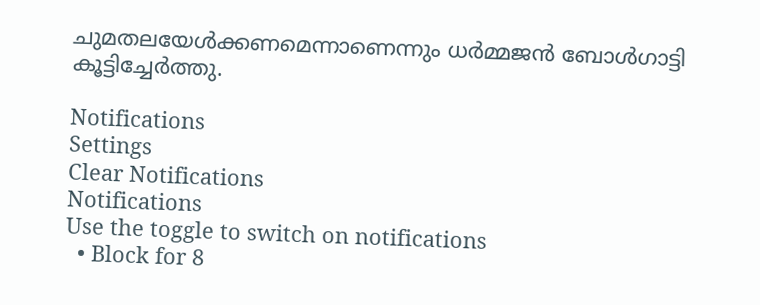ചുമതലയേള്‍ക്കണമെന്നാണെന്നും ധർമ്മജന്‍ ബോള്‍ഗാട്ടി കൂട്ടിച്ചേർത്തു.

Notifications
Settings
Clear Notifications
Notifications
Use the toggle to switch on notifications
  • Block for 8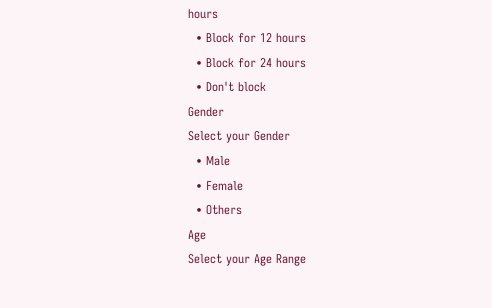hours
  • Block for 12 hours
  • Block for 24 hours
  • Don't block
Gender
Select your Gender
  • Male
  • Female
  • Others
Age
Select your Age Range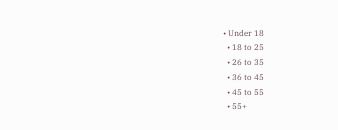• Under 18
  • 18 to 25
  • 26 to 35
  • 36 to 45
  • 45 to 55
  • 55+